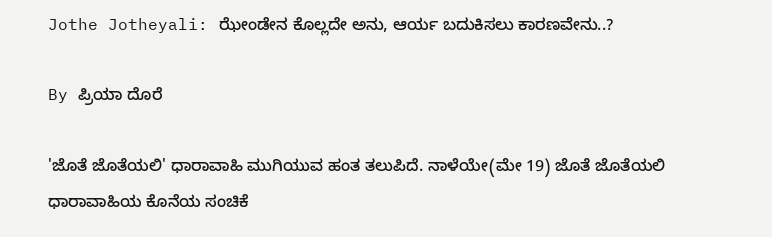Jothe Jotheyali: ಝೇಂಡೇನ ಕೊಲ್ಲದೇ ಅನು, ಆರ್ಯ ಬದುಕಿಸಲು ಕಾರಣವೇನು..?

By ಪ್ರಿಯಾ ದೊರೆ

'ಜೊತೆ ಜೊತೆಯಲಿ' ಧಾರಾವಾಹಿ ಮುಗಿಯುವ ಹಂತ ತಲುಪಿದೆ. ನಾಳೆಯೇ(ಮೇ 19) ಜೊತೆ ಜೊತೆಯಲಿ ಧಾರಾವಾಹಿಯ ಕೊನೆಯ ಸಂಚಿಕೆ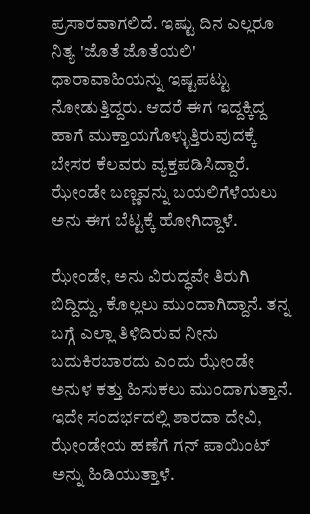ಪ್ರಸಾರವಾಗಲಿದೆ. ಇಷ್ಟು ದಿನ ಎಲ್ಲರೂ ನಿತ್ಯ 'ಜೊತೆ ಜೊತೆಯಲಿ' ಧಾರಾವಾಹಿಯನ್ನು ಇಷ್ಟಪಟ್ಟು ನೋಡುತ್ತಿದ್ದರು. ಆದರೆ ಈಗ ಇದ್ದಕ್ಕಿದ್ದ ಹಾಗೆ ಮುಕ್ತಾಯಗೊಳ್ಳುತ್ತಿರುವುದಕ್ಕೆ ಬೇಸರ ಕೆಲವರು ವ್ಯಕ್ತಪಡಿಸಿದ್ದಾರೆ. ಝೇಂಡೇ ಬಣ್ಣವನ್ನು ಬಯಲಿಗೆಳೆಯಲು ಅನು ಈಗ ಬೆಟ್ಟಕ್ಕೆ ಹೋಗಿದ್ದಾಳೆ.

ಝೇಂಡೇ, ಅನು ವಿರುದ್ಧವೇ ತಿರುಗಿ ಬಿದ್ದಿದ್ದು, ಕೊಲ್ಲಲು ಮುಂದಾಗಿದ್ದಾನೆ. ತನ್ನ ಬಗ್ಗೆ ಎಲ್ಲಾ ತಿಳಿದಿರುವ ನೀನು ಬದುಕಿರಬಾರದು ಎಂದು ಝೇಂಡೇ ಅನುಳ ಕತ್ತು ಹಿಸುಕಲು ಮುಂದಾಗುತ್ತಾನೆ. ಇದೇ ಸಂದರ್ಭದಲ್ಲಿ ಶಾರದಾ ದೇವಿ, ಝೇಂಡೇಯ ಹಣೆಗೆ ಗನ್ ಪಾಯಿಂಟ್ ಅನ್ನು ಹಿಡಿಯುತ್ತಾಳೆ.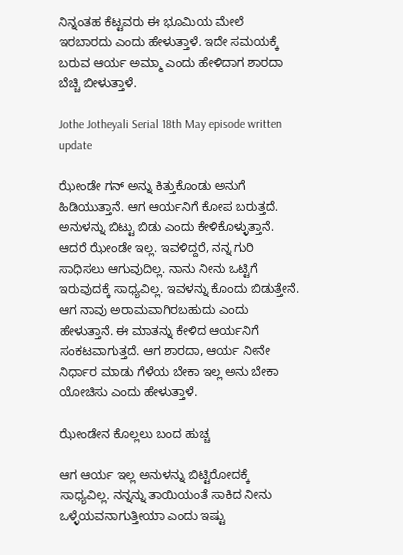ನಿನ್ನಂತಹ ಕೆಟ್ಟವರು ಈ ಭೂಮಿಯ ಮೇಲೆ ಇರಬಾರದು ಎಂದು ಹೇಳುತ್ತಾಳೆ. ಇದೇ ಸಮಯಕ್ಕೆ ಬರುವ ಆರ್ಯ ಅಮ್ಮಾ ಎಂದು ಹೇಳಿದಾಗ ಶಾರದಾ ಬೆಚ್ಚಿ ಬೀಳುತ್ತಾಳೆ.

Jothe Jotheyali Serial 18th May episode written update

ಝೇಂಡೇ ಗನ್ ಅನ್ನು ಕಿತ್ತುಕೊಂಡು ಅನುಗೆ ಹಿಡಿಯುತ್ತಾನೆ. ಆಗ ಆರ್ಯನಿಗೆ ಕೋಪ ಬರುತ್ತದೆ. ಅನುಳನ್ನು ಬಿಟ್ಟು ಬಿಡು ಎಂದು ಕೇಳಿಕೊಳ್ಳುತ್ತಾನೆ. ಆದರೆ ಝೇಂಡೇ ಇಲ್ಲ. ಇವಳಿದ್ದರೆ, ನನ್ನ ಗುರಿ ಸಾಧಿಸಲು ಆಗುವುದಿಲ್ಲ. ನಾನು ನೀನು ಒಟ್ಟಿಗೆ ಇರುವುದಕ್ಕೆ ಸಾಧ್ಯವಿಲ್ಲ. ಇವಳನ್ನು ಕೊಂದು ಬಿಡುತ್ತೇನೆ. ಆಗ ನಾವು ಅರಾಮವಾಗಿರಬಹುದು ಎಂದು ಹೇಳುತ್ತಾನೆ. ಈ ಮಾತನ್ನು ಕೇಳಿದ ಆರ್ಯನಿಗೆ ಸಂಕಟವಾಗುತ್ತದೆ. ಆಗ ಶಾರದಾ, ಆರ್ಯ ನೀನೇ ನಿರ್ಧಾರ ಮಾಡು ಗೆಳೆಯ ಬೇಕಾ ಇಲ್ಲ ಅನು ಬೇಕಾ ಯೋಚಿಸು ಎಂದು ಹೇಳುತ್ತಾಳೆ.

ಝೇಂಡೇನ ಕೊಲ್ಲಲು ಬಂದ ಹುಚ್ಚ

ಆಗ ಆರ್ಯ ಇಲ್ಲ ಅನುಳನ್ನು ಬಿಟ್ಟಿರೋದಕ್ಕೆ ಸಾಧ್ಯವಿಲ್ಲ. ನನ್ನನ್ನು ತಾಯಿಯಂತೆ ಸಾಕಿದ ನೀನು ಒಳ್ಳೆಯವನಾಗುತ್ತೀಯಾ ಎಂದು ಇಷ್ಟು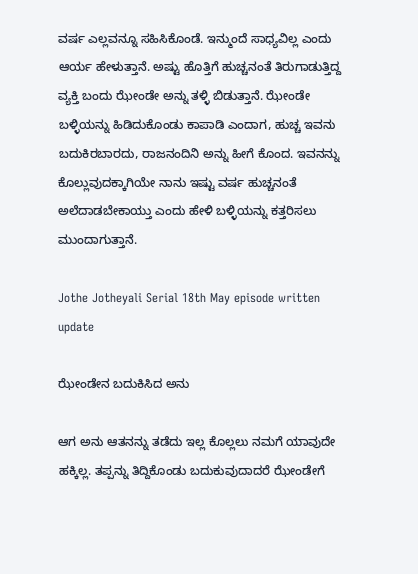ವರ್ಷ ಎಲ್ಲವನ್ನೂ ಸಹಿಸಿಕೊಂಡೆ. ಇನ್ಮುಂದೆ ಸಾಧ್ಯವಿಲ್ಲ ಎಂದು ಆರ್ಯ ಹೇಳುತ್ತಾನೆ. ಅಷ್ಟು ಹೊತ್ತಿಗೆ ಹುಚ್ಚನಂತೆ ತಿರುಗಾಡುತ್ತಿದ್ದ ವ್ಯಕ್ತಿ ಬಂದು ಝೇಂಡೇ ಅನ್ನು ತಳ್ಳಿ ಬಿಡುತ್ತಾನೆ. ಝೇಂಡೇ ಬಳ್ಳಿಯನ್ನು ಹಿಡಿದುಕೊಂಡು ಕಾಪಾಡಿ ಎಂದಾಗ, ಹುಚ್ಚ ಇವನು ಬದುಕಿರಬಾರದು, ರಾಜನಂದಿನಿ ಅನ್ನು ಹೀಗೆ ಕೊಂದ. ಇವನನ್ನು ಕೊಲ್ಲುವುದಕ್ಕಾಗಿಯೇ ನಾನು ಇಷ್ಟು ವರ್ಷ ಹುಚ್ಚನಂತೆ ಅಲೆದಾಡಬೇಕಾಯ್ತು ಎಂದು ಹೇಳಿ ಬಳ್ಳಿಯನ್ನು ಕತ್ತರಿಸಲು ಮುಂದಾಗುತ್ತಾನೆ.

Jothe Jotheyali Serial 18th May episode written update

ಝೇಂಡೇನ ಬದುಕಿಸಿದ ಅನು

ಆಗ ಅನು ಆತನನ್ನು ತಡೆದು ಇಲ್ಲ ಕೊಲ್ಲಲು ನಮಗೆ ಯಾವುದೇ ಹಕ್ಕಿಲ್ಲ. ತಪ್ಪನ್ನು ತಿದ್ದಿಕೊಂಡು ಬದುಕುವುದಾದರೆ ಝೇಂಡೇಗೆ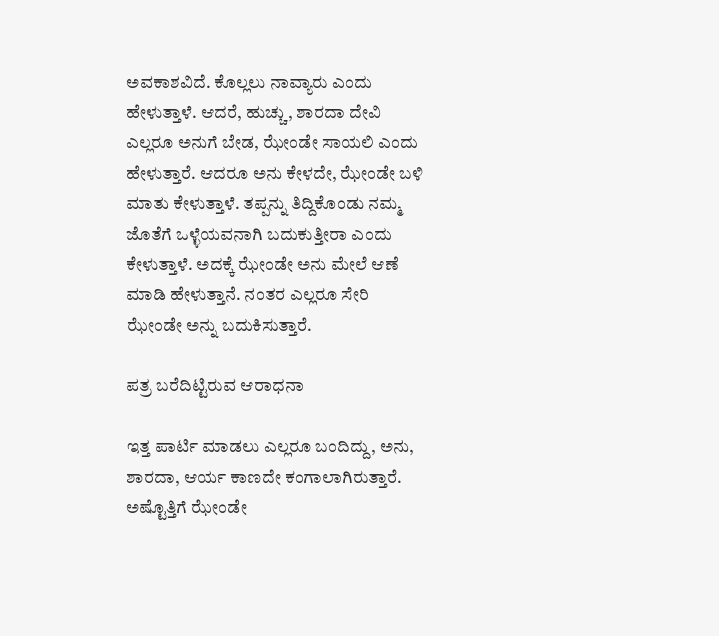ಅವಕಾಶವಿದೆ. ಕೊಲ್ಲಲು ನಾವ್ಯಾರು ಎಂದು ಹೇಳುತ್ತಾಳೆ. ಆದರೆ, ಹುಚ್ಚು, ಶಾರದಾ ದೇವಿ ಎಲ್ಲರೂ ಅನುಗೆ ಬೇಡ, ಝೇಂಡೇ ಸಾಯಲಿ ಎಂದು ಹೇಳುತ್ತಾರೆ. ಆದರೂ ಅನು ಕೇಳದೇ, ಝೇಂಡೇ ಬಳಿ ಮಾತು ಕೇಳುತ್ತಾಳೆ. ತಪ್ಪನ್ನು ತಿದ್ದಿಕೊಂಡು ನಮ್ಮ ಜೊತೆಗೆ ಒಳ್ಳೆಯವನಾಗಿ ಬದುಕುತ್ತೀರಾ ಎಂದು ಕೇಳುತ್ತಾಳೆ. ಅದಕ್ಕೆ ಝೇಂಡೇ ಅನು ಮೇಲೆ ಆಣೆ ಮಾಡಿ ಹೇಳುತ್ತಾನೆ. ನಂತರ ಎಲ್ಲರೂ ಸೇರಿ ಝೇಂಡೇ ಅನ್ನು ಬದುಕಿಸುತ್ತಾರೆ.

ಪತ್ರ ಬರೆದಿಟ್ಟಿರುವ ಆರಾಧನಾ

ಇತ್ತ ಪಾರ್ಟಿ ಮಾಡಲು ಎಲ್ಲರೂ ಬಂದಿದ್ದು, ಅನು, ಶಾರದಾ, ಆರ್ಯ ಕಾಣದೇ ಕಂಗಾಲಾಗಿರುತ್ತಾರೆ. ಅಷ್ಟೊತ್ತಿಗೆ ಝೇಂಡೇ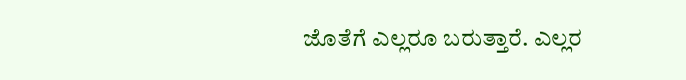ಜೊತೆಗೆ ಎಲ್ಲರೂ ಬರುತ್ತಾರೆ. ಎಲ್ಲರ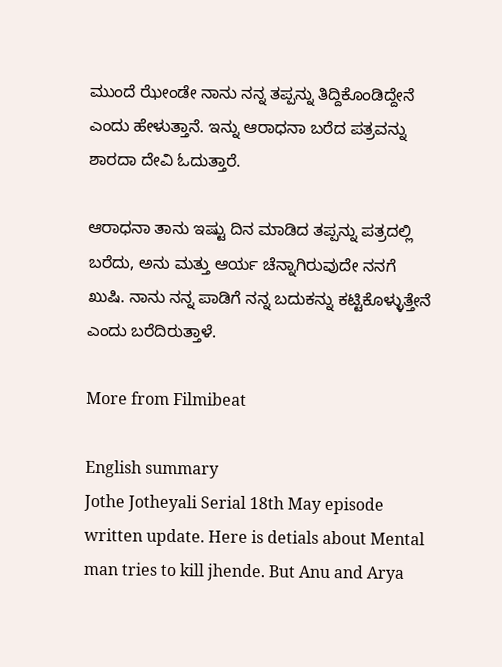ಮುಂದೆ ಝೇಂಡೇ ನಾನು ನನ್ನ ತಪ್ಪನ್ನು ತಿದ್ದಿಕೊಂಡಿದ್ದೇನೆ ಎಂದು ಹೇಳುತ್ತಾನೆ. ಇನ್ನು ಆರಾಧನಾ ಬರೆದ ಪತ್ರವನ್ನು ಶಾರದಾ ದೇವಿ ಓದುತ್ತಾರೆ.

ಆರಾಧನಾ ತಾನು ಇಷ್ಟು ದಿನ ಮಾಡಿದ ತಪ್ಪನ್ನು ಪತ್ರದಲ್ಲಿ ಬರೆದು, ಅನು ಮತ್ತು ಆರ್ಯ ಚೆನ್ನಾಗಿರುವುದೇ ನನಗೆ ಖುಷಿ. ನಾನು ನನ್ನ ಪಾಡಿಗೆ ನನ್ನ ಬದುಕನ್ನು ಕಟ್ಟಿಕೊಳ್ಳುತ್ತೇನೆ ಎಂದು ಬರೆದಿರುತ್ತಾಳೆ.

More from Filmibeat

English summary
Jothe Jotheyali Serial 18th May episode written update. Here is detials about Mental man tries to kill jhende. But Anu and Arya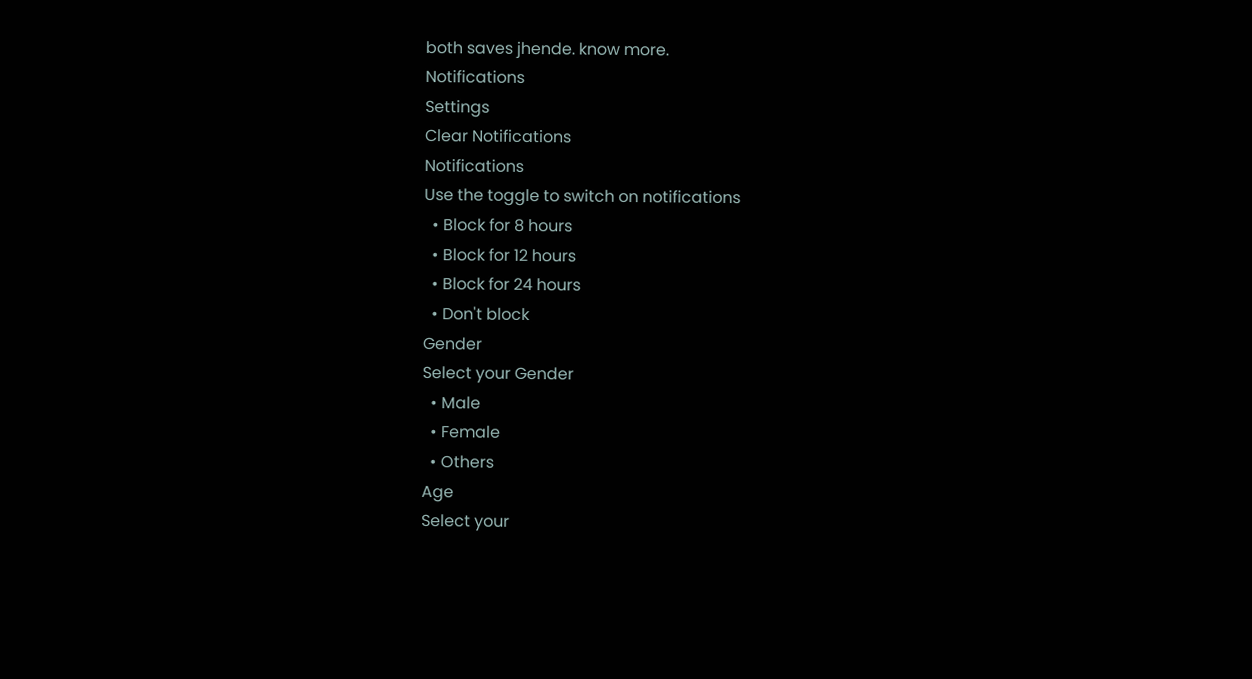both saves jhende. know more.
Notifications
Settings
Clear Notifications
Notifications
Use the toggle to switch on notifications
  • Block for 8 hours
  • Block for 12 hours
  • Block for 24 hours
  • Don't block
Gender
Select your Gender
  • Male
  • Female
  • Others
Age
Select your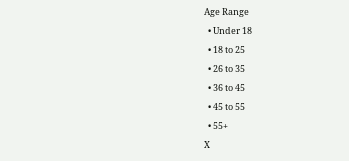Age Range
  • Under 18
  • 18 to 25
  • 26 to 35
  • 36 to 45
  • 45 to 55
  • 55+
X